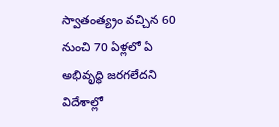స్వాతంత్య్రం వచ్చిన 60 నుంచి 70 ఏళ్లలో ఏ అభివృద్ధి జరగలేదని విదేశాల్లో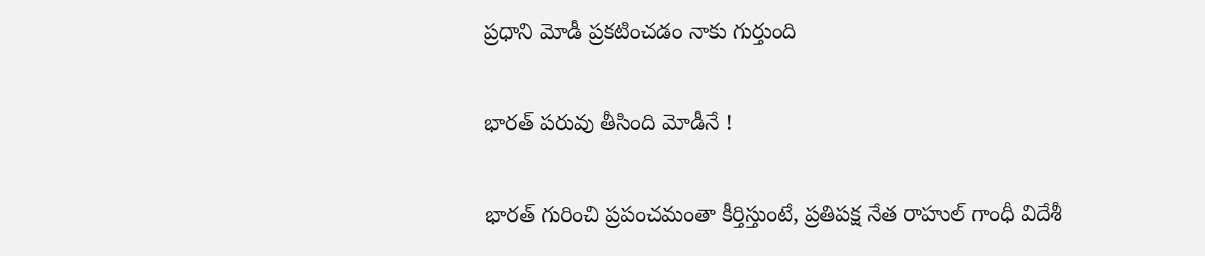ప్రధాని మోడీ ప్రకటించడం నాకు గుర్తుంది

భారత్‌ పరువు తీసింది మోడీనే !

భారత్‌ గురించి ప్రపంచమంతా కీర్తిస్తుంటే, ప్రతిపక్ష నేత రాహుల్‌ గాంధీ విదేశీ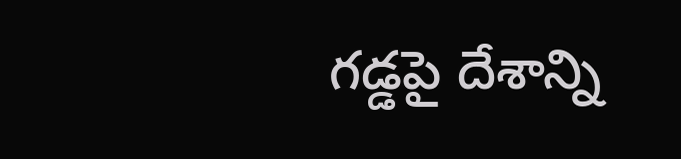గడ్డపై దేశాన్ని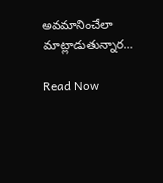అవమానించేలా మాట్లాడుతున్నార…

Read Now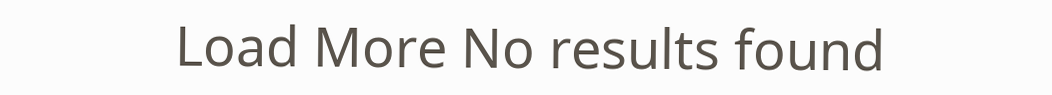Load More No results found